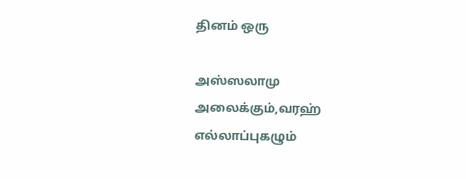தினம் ஒரு

அஸ்ஸலாமு அலைக்கும்,வரஹ் எல்லாப்புகழும்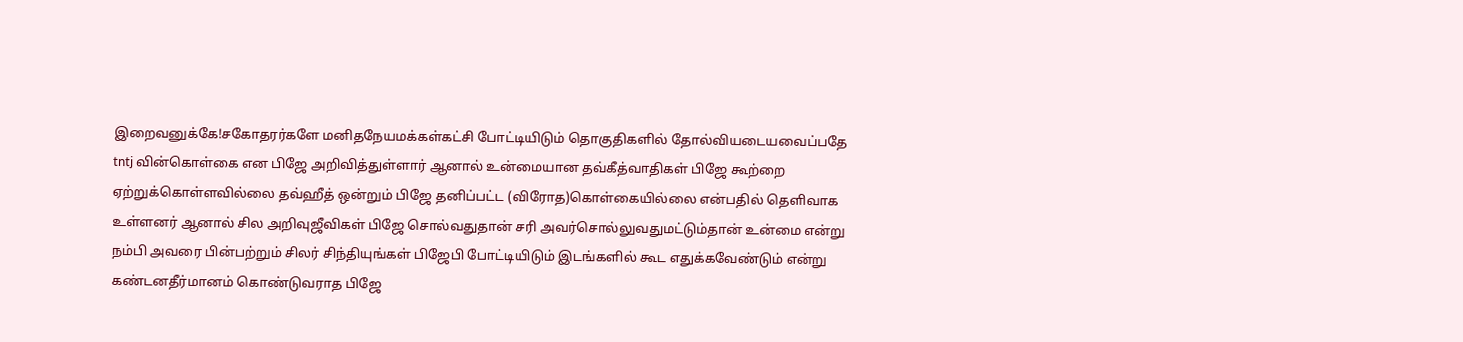இறைவனுக்கே!சகோதரர்களே மனிதநேயமக்கள்கட்சி போட்டியிடும் தொகுதிகளில் தோல்வியடையவைப்பதே tntj வின்கொள்கை என பிஜே அறிவித்துள்ளார் ஆனால் உன்மையான தவ்கீத்வாதிகள் பிஜே கூற்றை ஏற்றுக்கொள்ளவில்லை தவ்ஹீத் ஒன்றும் பிஜே தனிப்பட்ட (விரோத)கொள்கையில்லை என்பதில் தெளிவாக உள்ளனர் ஆனால் சில அறிவுஜீவிகள் பிஜே சொல்வதுதான் சரி அவர்சொல்லுவதுமட்டும்தான் உன்மை என்று நம்பி அவரை பின்பற்றும் சிலர் சிந்தியுங்கள் பிஜேபி போட்டியிடும் இடங்களில் கூட எதுக்கவேண்டும் என்று கண்டனதீர்மானம் கொண்டுவராத பிஜே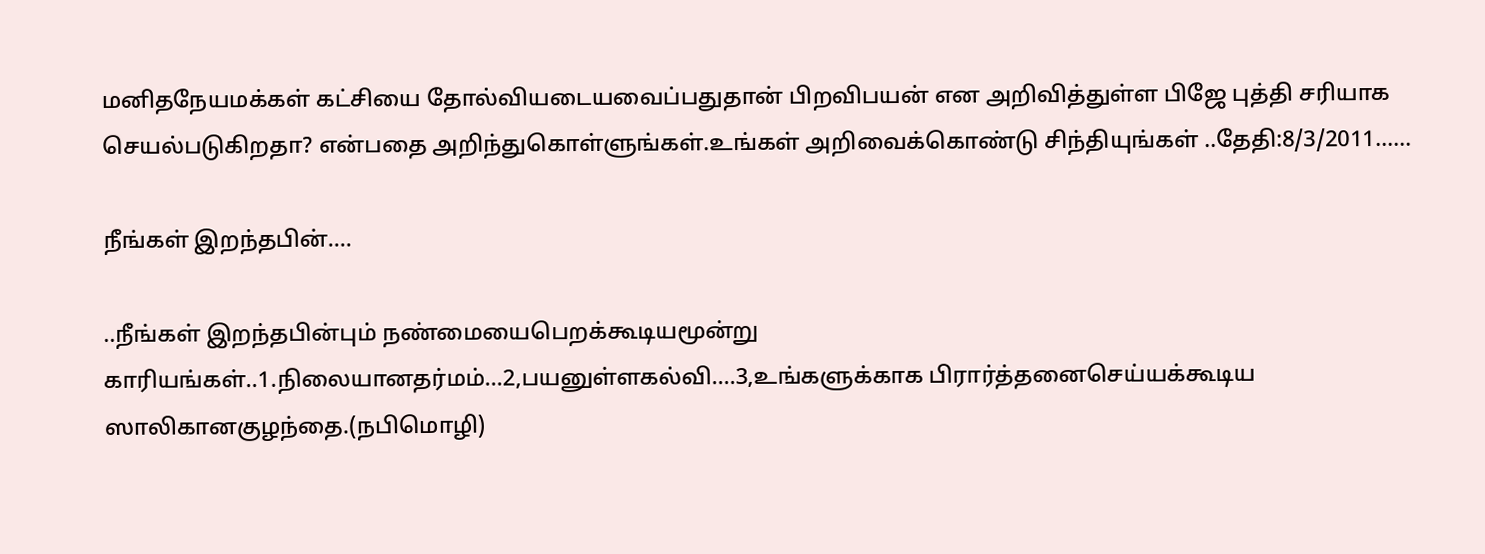மனிதநேயமக்கள் கட்சியை தோல்வியடையவைப்பதுதான் பிறவிபயன் என அறிவித்துள்ள பிஜே புத்தி சரியாக செயல்படுகிறதா? என்பதை அறிந்துகொள்ளுங்கள்.உங்கள் அறிவைக்கொண்டு சிந்தியுங்கள் ..தேதி:8/3/2011......

நீங்கள் இறந்தபின்....

..நீங்கள் இறந்தபின்பும் நண்மையைபெறக்கூடியமூன்று காரியங்கள்..1.நிலையானதர்மம்...2,பயனுள்ளகல்வி....3,உங்களுக்காக பிரார்த்தனைசெய்யக்கூடிய ஸாலிகானகுழந்தை.(நபிமொழி)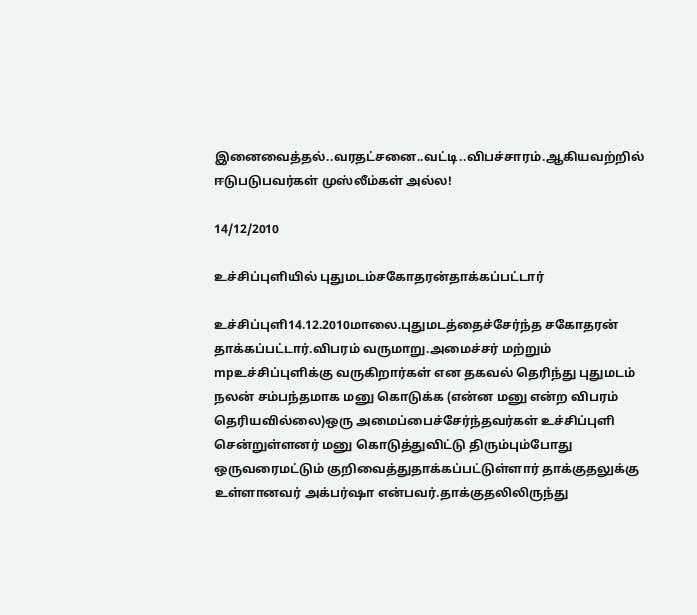இனைவைத்தல்..வரதட்சனை..வட்டி..விபச்சாரம்.ஆகியவற்றில் ஈடுபடுபவர்கள் முஸ்லீம்கள் அல்ல!

14/12/2010

உச்சிப்புளியில் புதுமடம்சகோதரன்தாக்கப்பட்டார்

உச்சிப்புளி14.12.2010மாலை.புதுமடத்தைச்சேர்ந்த சகோதரன் தாக்கப்பட்டார்.விபரம் வருமாறு.அமைச்சர் மற்றும் mpஉச்சிப்புளிக்கு வருகிறார்கள் என தகவல் தெரிந்து புதுமடம் நலன் சம்பந்தமாக மனு கொடுக்க (என்ன மனு என்ற விபரம் தெரியவில்லை)ஒரு அமைப்பைச்சேர்ந்தவர்கள் உச்சிப்புளி சென்றுள்ளனர் மனு கொடுத்துவிட்டு திரும்பும்போது ஒருவரைமட்டும் குறிவைத்துதாக்கப்பட்டுள்ளார் தாக்குதலுக்கு உள்ளானவர் அக்பர்ஷா என்பவர்.தாக்குதலிலிருந்து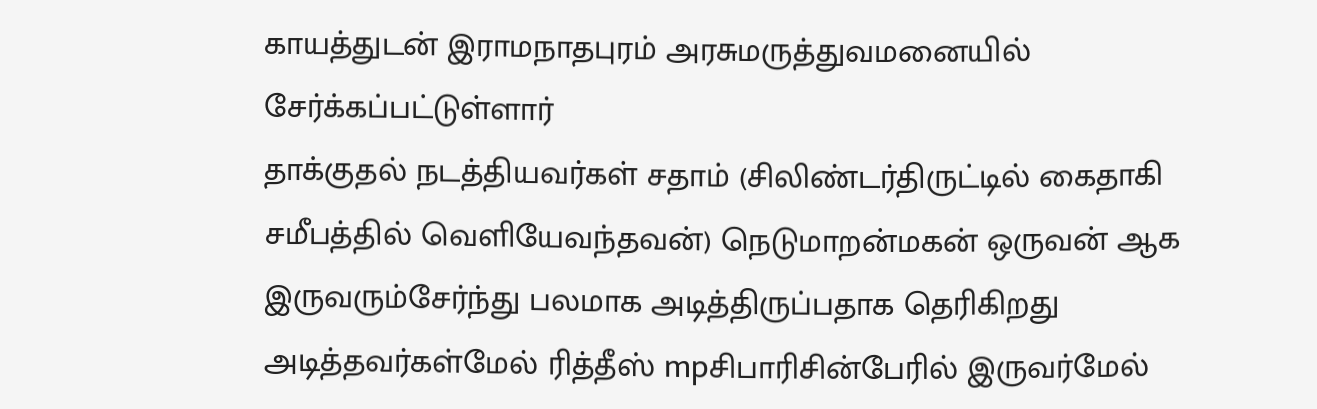காயத்துடன் இராமநாதபுரம் அரசுமருத்துவமனையில் சேர்க்கப்பட்டுள்ளார்
தாக்குதல் நடத்தியவர்கள் சதாம் (சிலிண்டர்திருட்டில் கைதாகி சமீபத்தில் வெளியேவந்தவன்) நெடுமாறன்மகன் ஒருவன் ஆக இருவரும்சேர்ந்து பலமாக அடித்திருப்பதாக தெரிகிறது அடித்தவர்கள்மேல் ரித்தீஸ் mpசிபாரிசின்பேரில் இருவர்மேல்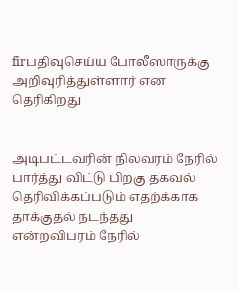firபதிவுசெய்ய போலீஸாருக்கு அறிவுரித்துள்ளார் என தெரிகிறது


அடிபட்டவரின் நிலவரம் நேரில் பார்த்து விட்டு பிறகு தகவல் தெரிவிக்கப்படும் எதற்க்காக தாக்குதல் நடந்தது என்றவிபரம் நேரில்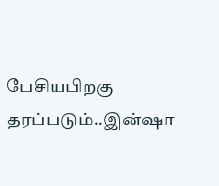பேசியபிறகு தரப்படும்..இன்ஷா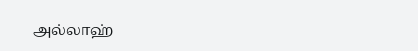அல்லாஹ்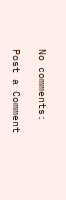No comments:

Post a Comment